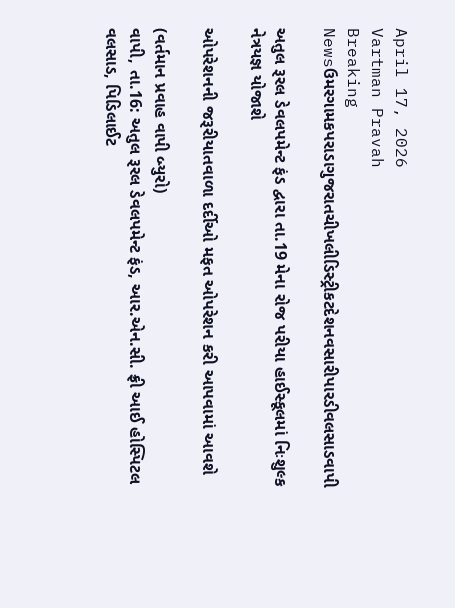April 17, 2026
Vartman Pravah
Breaking Newsઉમરગામકપરાડાગુજરાતચીખલીડિસ્ટ્રીકટદેશનવસારીપારડીવલસાડવાપી

અતુલ રૂરલ ડેવલપમેન્‍ટ ફંડ દ્વારા તા.19 મેના રોજ પરીયા હાઈસ્‍કૂલમાં નિઃશુલ્‍ક નેત્રયજ્ઞ યોજાશે

ઓપરેશનની જરૂરીયાતવાળા દર્દીઓ મફત ઓપરેશન કરી આપવામાં આવશે

(વર્તમાન પ્રવાહ વાપી બ્‍યુરો)
વાપી, તા.16: અતુલ રૂરલ ડેવલપમેન્‍ટ ફંડ, આર.એન.સી. ફ્રી આઈ હોસ્‍પિટલ વલસાડ, પિડિલાઈટ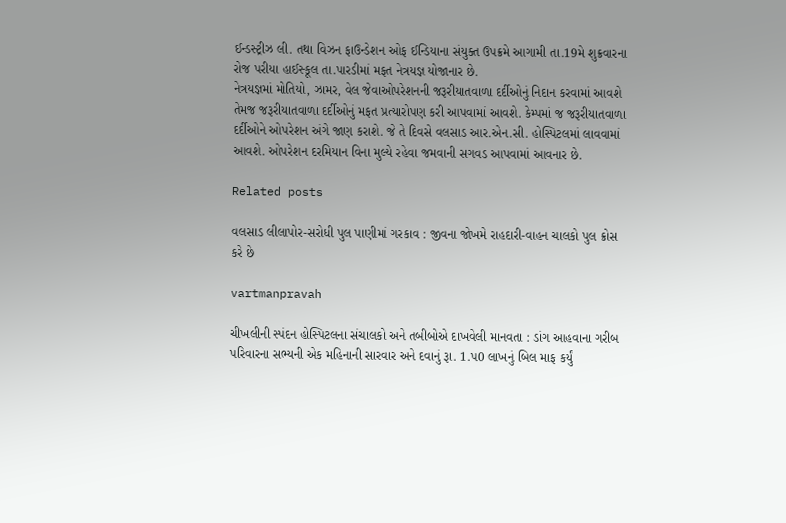ઈન્‍ડસ્‍ટ્રીઝ લી. તથા વિઝન ફાઉન્‍ડેશન ઓફ ઈન્‍ડિયાના સંયુક્‍ત ઉપક્રમે આગામી તા.19મે શુક્રવારના રોજ પરીયા હાઈસ્‍કૂલ તા.પારડીમાં મફત નેત્રયજ્ઞ યોજાનાર છે.
નેત્રયજ્ઞમાં મોતિયો, ઝામર, વેલ જેવાઓપરેશનની જરૂરીયાતવાળા દર્દીઓનું નિદાન કરવામાં આવશે તેમજ જરૂરીયાતવાળા દર્દીઓનું મફત પ્રત્‍યારોપણ કરી આપવામાં આવશે. કેમ્‍પમાં જ જરૂરીયાતવાળા દર્દીઓને ઓપરેશન અંગે જાણ કરાશે. જે તે દિવસે વલસાડ આર.એન.સી. હોસ્‍પિટલમાં લાવવામાં આવશે. ઓપરેશન દરમિયાન વિના મુલ્‍યે રહેવા જમવાની સગવડ આપવામાં આવનાર છે.

Related posts

વલસાડ લીલાપોર-સરોધી પુલ પાણીમાં ગરકાવ : જીવના જોખમે રાહદારી-વાહન ચાલકો પુલ ક્રોસ કરે છે

vartmanpravah

ચીખલીની સ્‍પંદન હોસ્‍પિટલના સંચાલકો અને તબીબોએ દાખવેલી માનવતા : ડાંગ આહવાના ગરીબ પરિવારના સભ્‍યની એક મહિનાની સારવાર અને દવાનું રૂા. 1.પ0 લાખનું બિલ માફ કર્યું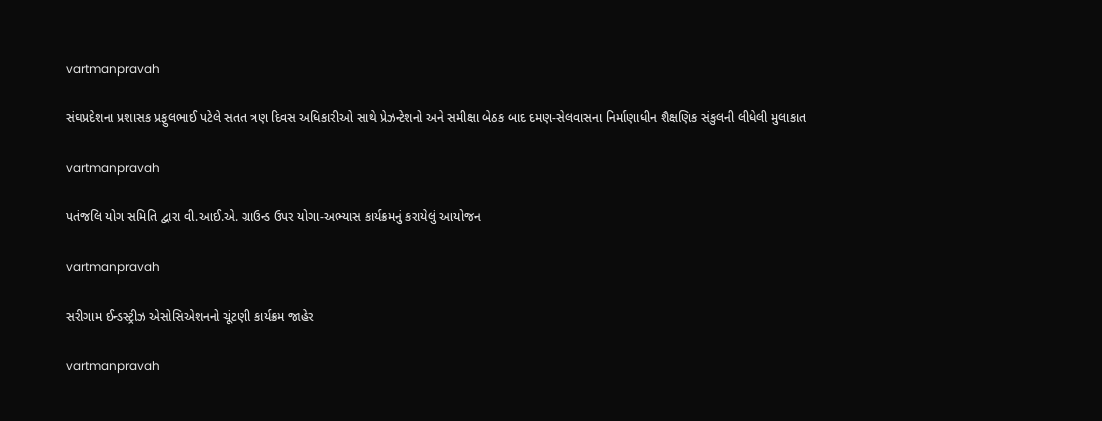vartmanpravah

સંઘપ્રદેશના પ્રશાસક પ્રફુલભાઈ પટેલે સતત ત્રણ દિવસ અધિકારીઓ સાથે પ્રેઝન્‍ટેશનો અને સમીક્ષા બેઠક બાદ દમણ-સેલવાસના નિર્માણાધીન શૈક્ષણિક સંકુલની લીધેલી મુલાકાત

vartmanpravah

પતંજલિ યોગ સમિતિ દ્વારા વી.આઈ.એ. ગ્રાઉન્‍ડ ઉપર યોગા-અભ્‍યાસ કાર્યક્રમનું કરાયેલું આયોજન

vartmanpravah

સરીગામ ઈન્‍ડસ્‍ટ્રીઝ એસોસિએશનનો ચૂંટણી કાર્યક્રમ જાહેર

vartmanpravah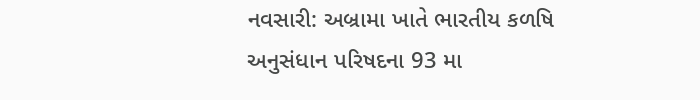નવસારી: અબ્રામા ખાતે ભારતીય કળષિ અનુસંધાન પરિષદના 93 મા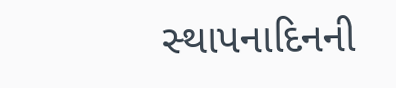સ્‍થાપનાદિનની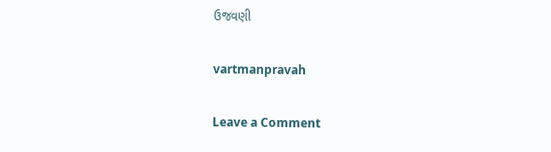ઉજવણી

vartmanpravah

Leave a Comment